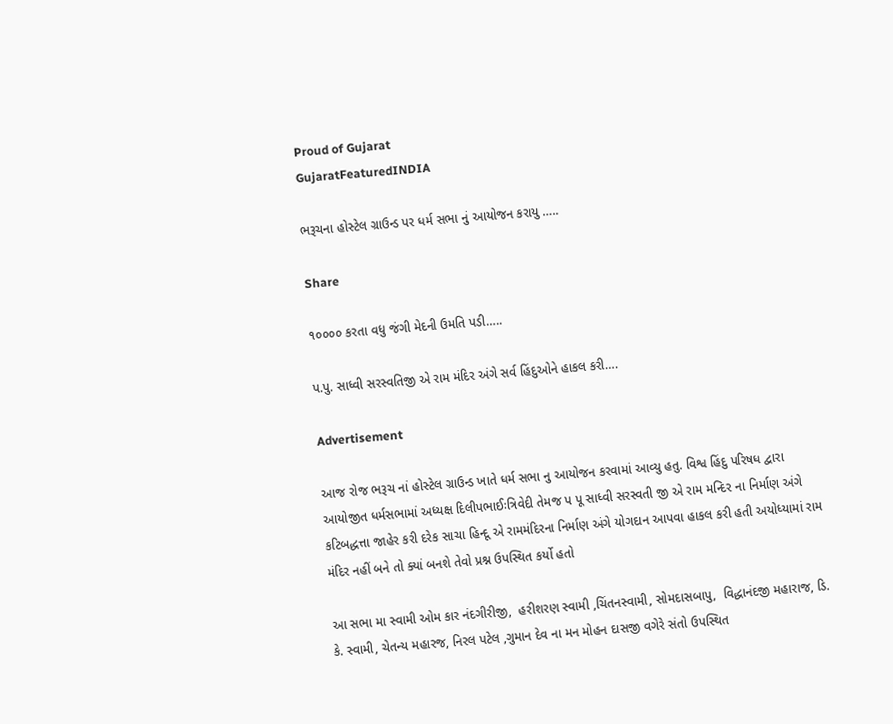Proud of Gujarat
GujaratFeaturedINDIA

ભરૂચના હોસ્ટેલ ગ્રાઉન્ડ પર ધર્મ સભા નું આયોજન કરાયુ …..

Share

૧૦૦૦૦ કરતા વધુ જંગી મેદની ઉમતિ પડી…..

પ.પુ. સાધ્વી સરસ્વતિજી એ રામ મંદિર અંગે સર્વ હિંદુઓને હાકલ કરી….

Advertisement

આજ રોજ ભરૂચ નાં હોસ્ટેલ ગ્રાઉન્ડ ખાતે ધર્મ સભા નુ આયોજન કરવામાં આવ્યુ હતુ. વિશ્વ હિંદુ પરિષધ દ્વારા આયોજીત ધર્મસભામાં અધ્યક્ષ દિલીપભાઈઃત્રિવેદી તેમજ પ પૂ સાધ્વી સરસ્વતી જી એ રામ મન્દિર ના નિર્માણ અંગે કટિબદ્ધત્તા જાહેર કરી દરેક સાચા હિન્દૂ એ રામમંદિરના નિર્માણ અંગે યોગદાન આપવા હાકલ કરી હતી અયોધ્યામાં રામ મંદિર નહીં બને તો ક્યાં બનશે તેવો પ્રશ્ન ઉપસ્થિત કર્યો હતો

આ સભા મા સ્વામી ઓમ કાર નંદગીરીજી,  હરીશરણ સ્વામી ,ચિંતનસ્વામી, સોમદાસબાપુ,  વિદ્ધાનંદજી મહારાજ, ડિ. કે. સ્વામી, ચેતન્ય મહારજ, નિરલ પટેલ ,ગુમાન દેવ ના મન મોહન દાસજી વગેરે સંતો ઉપસ્થિત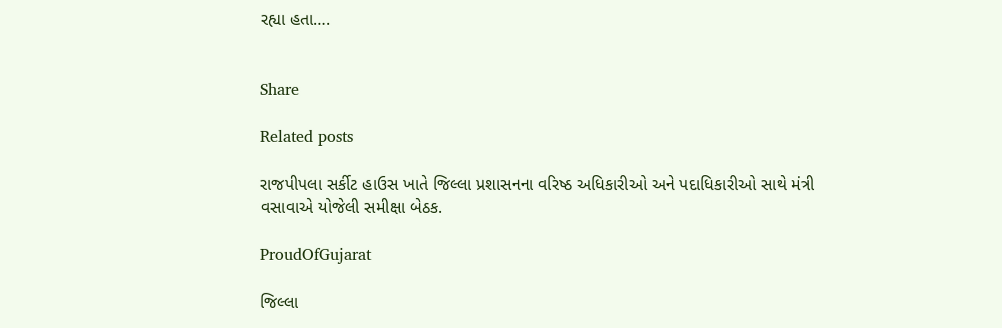રહ્યા હતા….


Share

Related posts

રાજપીપલા સર્કીટ હાઉસ ખાતે જિલ્લા પ્રશાસનના વરિષ્ઠ અધિકારીઓ અને પદાધિકારીઓ સાથે મંત્રી વસાવાએ યોજેલી સમીક્ષા બેઠક.

ProudOfGujarat

જિલ્લા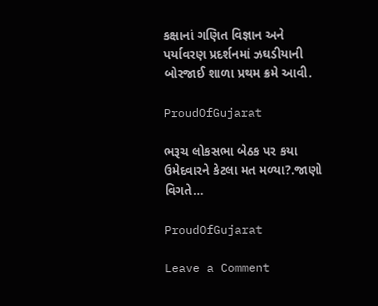કક્ષાનાં ગણિત વિજ્ઞાન અને પર્યાવરણ પ્રદર્શનમાં ઝઘડીયાની બોરજાઈ શાળા પ્રથમ ક્રમે આવી.

ProudOfGujarat

ભરૂચ લોકસભા બેઠક પર કયા ઉમેદવારને કેટલા મત મળ્યા?.જાણો વિગતે…

ProudOfGujarat

Leave a Comment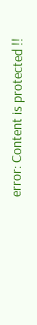error: Content is protected !!